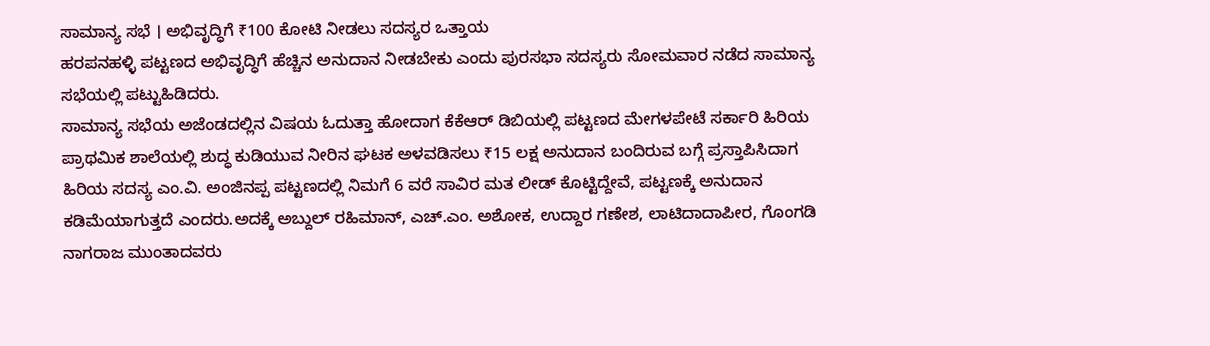ಸಾಮಾನ್ಯ ಸಭೆ । ಅಭಿವೃದ್ಧಿಗೆ ₹100 ಕೋಟಿ ನೀಡಲು ಸದಸ್ಯರ ಒತ್ತಾಯ
ಹರಪನಹಳ್ಳಿ ಪಟ್ಟಣದ ಅಭಿವೃದ್ಧಿಗೆ ಹೆಚ್ಚಿನ ಅನುದಾನ ನೀಡಬೇಕು ಎಂದು ಪುರಸಭಾ ಸದಸ್ಯರು ಸೋಮವಾರ ನಡೆದ ಸಾಮಾನ್ಯ ಸಭೆಯಲ್ಲಿ ಪಟ್ಟುಹಿಡಿದರು.
ಸಾಮಾನ್ಯ ಸಭೆಯ ಅಜೆಂಡದಲ್ಲಿನ ವಿಷಯ ಓದುತ್ತಾ ಹೋದಾಗ ಕೆಕೆಆರ್ ಡಿಬಿಯಲ್ಲಿ ಪಟ್ಟಣದ ಮೇಗಳಪೇಟೆ ಸರ್ಕಾರಿ ಹಿರಿಯ ಪ್ರಾಥಮಿಕ ಶಾಲೆಯಲ್ಲಿ ಶುದ್ಧ ಕುಡಿಯುವ ನೀರಿನ ಘಟಕ ಅಳವಡಿಸಲು ₹15 ಲಕ್ಷ ಅನುದಾನ ಬಂದಿರುವ ಬಗ್ಗೆ ಪ್ರಸ್ತಾಪಿಸಿದಾಗ ಹಿರಿಯ ಸದಸ್ಯ ಎಂ.ವಿ. ಅಂಜಿನಪ್ಪ ಪಟ್ಟಣದಲ್ಲಿ ನಿಮಗೆ 6 ವರೆ ಸಾವಿರ ಮತ ಲೀಡ್ ಕೊಟ್ಟಿದ್ದೇವೆ, ಪಟ್ಟಣಕ್ಕೆ ಅನುದಾನ ಕಡಿಮೆಯಾಗುತ್ತದೆ ಎಂದರು.ಅದಕ್ಕೆ ಅಬ್ದುಲ್ ರಹಿಮಾನ್, ಎಚ್.ಎಂ. ಅಶೋಕ, ಉದ್ದಾರ ಗಣೇಶ, ಲಾಟಿದಾದಾಪೀರ, ಗೊಂಗಡಿ ನಾಗರಾಜ ಮುಂತಾದವರು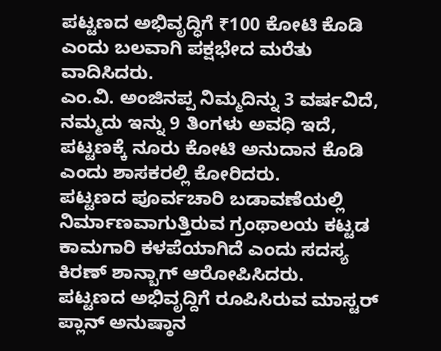ಪಟ್ಟಣದ ಅಭಿವೃದ್ಧಿಗೆ ₹100 ಕೋಟಿ ಕೊಡಿ ಎಂದು ಬಲವಾಗಿ ಪಕ್ಷಭೇದ ಮರೆತು ವಾದಿಸಿದರು.
ಎಂ.ವಿ. ಅಂಜಿನಪ್ಪ ನಿಮ್ಮದಿನ್ನು 3 ವರ್ಷವಿದೆ, ನಮ್ಮದು ಇನ್ನು 9 ತಿಂಗಳು ಅವಧಿ ಇದೆ, ಪಟ್ಟಣಕ್ಕೆ ನೂರು ಕೋಟಿ ಅನುದಾನ ಕೊಡಿ ಎಂದು ಶಾಸಕರಲ್ಲಿ ಕೋರಿದರು.
ಪಟ್ಟಣದ ಪೂರ್ವಚಾರಿ ಬಡಾವಣೆಯಲ್ಲಿ ನಿರ್ಮಾಣವಾಗುತ್ತಿರುವ ಗ್ರಂಥಾಲಯ ಕಟ್ಟಡ ಕಾಮಗಾರಿ ಕಳಪೆಯಾಗಿದೆ ಎಂದು ಸದಸ್ಯ ಕಿರಣ್ ಶಾನ್ಬಾಗ್ ಆರೋಪಿಸಿದರು.
ಪಟ್ಟಣದ ಅಭಿವೃದ್ದಿಗೆ ರೂಪಿಸಿರುವ ಮಾಸ್ಟರ್ ಪ್ಲಾನ್ ಅನುಷ್ಠಾನ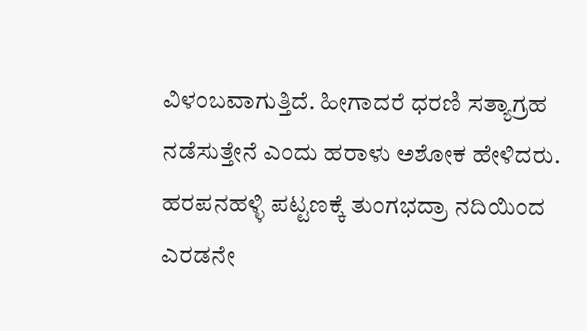ವಿಳಂಬವಾಗುತ್ತಿದೆ. ಹೀಗಾದರೆ ಧರಣಿ ಸತ್ಯಾಗ್ರಹ ನಡೆಸುತ್ತೇನೆ ಎಂದು ಹರಾಳು ಅಶೋಕ ಹೇಳಿದರು.
ಹರಪನಹಳ್ಳಿ ಪಟ್ಟಣಕ್ಕೆ ತುಂಗಭದ್ರಾ ನದಿಯಿಂದ ಎರಡನೇ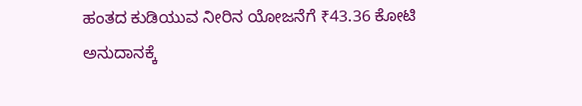ಹಂತದ ಕುಡಿಯುವ ನೀರಿನ ಯೋಜನೆಗೆ ₹43.36 ಕೋಟಿ ಅನುದಾನಕ್ಕೆ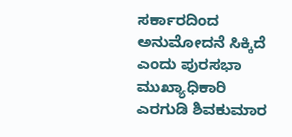ಸರ್ಕಾರದಿಂದ ಅನುಮೋದನೆ ಸಿಕ್ಕಿದೆ ಎಂದು ಪುರಸಭಾ ಮುಖ್ಯಾಧಿಕಾರಿ ಎರಗುಡಿ ಶಿವಕುಮಾರ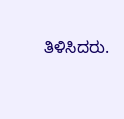ತಿಳಿಸಿದರು.